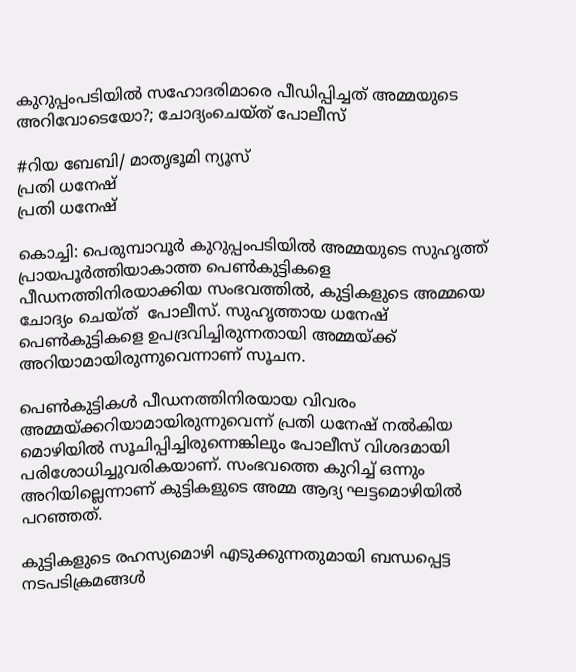കുറുപ്പംപടിയില്‍ സഹോദരിമാരെ പീഡിപ്പിച്ചത് അമ്മയുടെ അറിവോടെയോ?; ചോദ്യംചെയ്ത് പോലീസ്

#റിയ ബേബി/ മാതൃഭൂമി ന്യൂസ്
പ്രതി ധനേഷ്
പ്രതി ധനേഷ്

കൊച്ചി: പെരുമ്പാവൂര്‍ കുറുപ്പംപടിയില്‍ അമ്മയുടെ സുഹൃത്ത് പ്രായപൂര്‍ത്തിയാകാത്ത പെണ്‍കുട്ടികളെ പീഡനത്തിനിരയാക്കിയ സംഭവത്തില്‍, കുട്ടികളുടെ അമ്മയെ ചോദ്യം ചെയ്ത്  പോലീസ്. സുഹൃത്തായ ധനേഷ് പെണ്‍കുട്ടികളെ ഉപദ്രവിച്ചിരുന്നതായി അമ്മയ്ക്ക് അറിയാമായിരുന്നുവെന്നാണ് സൂചന.

പെണ്‍കുട്ടികൾ പീഡനത്തിനിരയായ വിവരം അമ്മയ്ക്കറിയാമായിരുന്നുവെന്ന് പ്രതി ധനേഷ് നല്‍കിയ മൊഴിയില്‍ സൂചിപ്പിച്ചിരുന്നെങ്കിലും പോലീസ് വിശദമായി പരിശോധിച്ചുവരികയാണ്. സംഭവത്തെ കുറിച്ച് ഒന്നും അറിയില്ലെന്നാണ് കുട്ടികളുടെ അമ്മ ആദ്യ ഘട്ടമൊഴിയില്‍ പറഞ്ഞത്.

കുട്ടികളുടെ രഹസ്യമൊഴി എടുക്കുന്നതുമായി ബന്ധപ്പെട്ട നടപടിക്രമങ്ങള്‍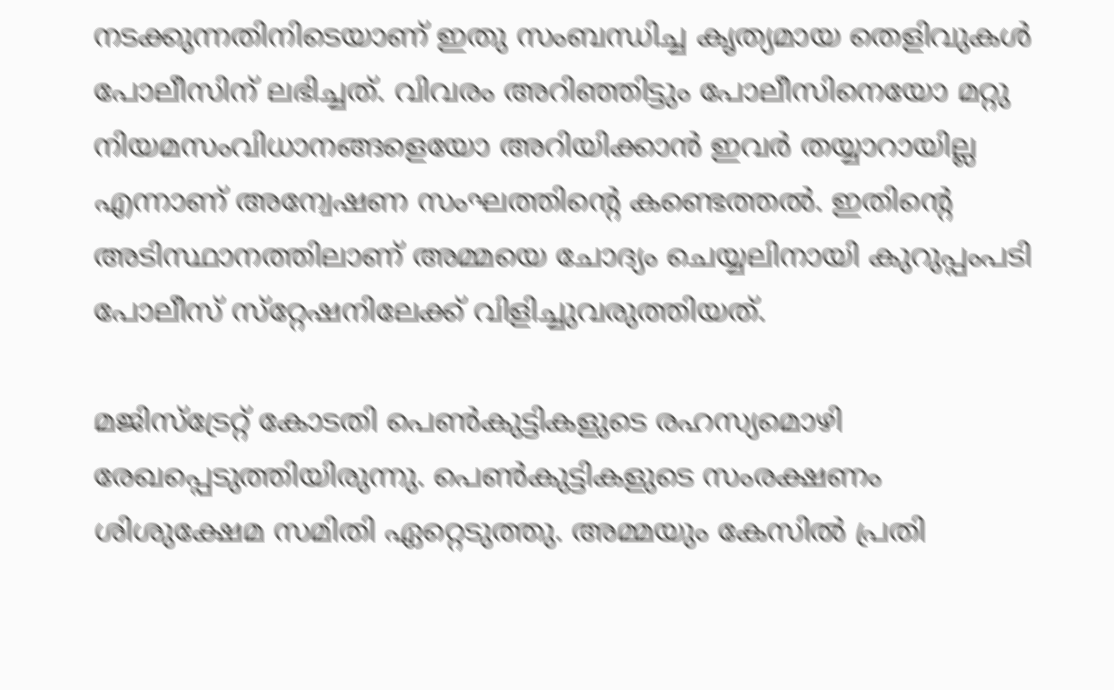നടക്കുന്നതിനിടെയാണ് ഇതു സംബന്ധിച്ച കൃത്യമായ തെളിവുകള്‍ പോലീസിന് ലഭിച്ചത്. വിവരം അറിഞ്ഞിട്ടും പോലീസിനെയോ മറ്റു നിയമസംവിധാനങ്ങളെയോ അറിയിക്കാന്‍ ഇവര്‍ തയ്യാറായില്ല എന്നാണ് അന്വേഷണ സംഘത്തിന്റെ കണ്ടെത്തല്‍. ഇതിന്റെ അടിസ്ഥാനത്തിലാണ് അമ്മയെ ചോദ്യം ചെയ്യലിനായി കുറുപ്പംപടി പോലീസ് സ്‌റ്റേഷനിലേക്ക് വിളിച്ചുവരുത്തിയത്.

മജിസ്‌ട്രേറ്റ് കോടതി പെണ്‍കുട്ടികളുടെ രഹസ്യമൊഴി രേഖപ്പെടുത്തിയിരുന്നു. പെണ്‍കുട്ടികളുടെ സംരക്ഷണം ശിശുക്ഷേമ സമിതി ഏറ്റെടുത്തു. അമ്മയും കേസില്‍ പ്രതി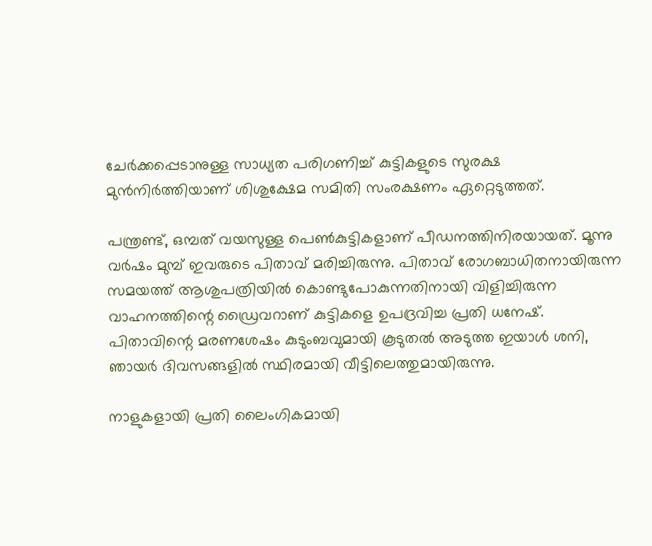ചേര്‍ക്കപ്പെടാനുള്ള സാധ്യത പരിഗണിച്ച് കുട്ടികളുടെ സുരക്ഷ മുന്‍നിര്‍ത്തിയാണ് ശിശുക്ഷേമ സമിതി സംരക്ഷണം ഏറ്റെടുത്തത്.

പന്ത്രണ്ട്, ഒമ്പത് വയസുള്ള പെണ്‍കുട്ടികളാണ് പീഡനത്തിനിരയായത്. മൂന്നു വര്‍ഷം മുമ്പ് ഇവരുടെ പിതാവ് മരിച്ചിരുന്നു. പിതാവ് രോഗബാധിതനായിരുന്ന സമയത്ത് ആശുപത്രിയില്‍ കൊണ്ടുപോകുന്നതിനായി വിളിച്ചിരുന്ന വാഹനത്തിന്റെ ഡ്രൈവറാണ് കുട്ടികളെ ഉപദ്രവിച്ച പ്രതി ധനേഷ്. പിതാവിന്റെ മരണശേഷം കുടുംബവുമായി കൂടുതല്‍ അടുത്ത ഇയാള്‍ ശനി, ഞായര്‍ ദിവസങ്ങളില്‍ സ്ഥിരമായി വീട്ടിലെത്തുമായിരുന്നു.

നാളുകളായി പ്രതി ലൈംഗികമായി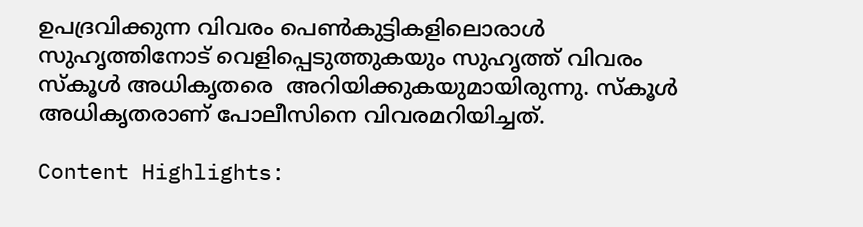ഉപദ്രവിക്കുന്ന വിവരം പെണ്‍കുട്ടികളിലൊരാള്‍ സുഹൃത്തിനോട് വെളിപ്പെടുത്തുകയും സുഹൃത്ത് വിവരം സ്‌കൂള്‍ അധികൃതരെ  അറിയിക്കുകയുമായിരുന്നു. സ്‌കൂള്‍ അധികൃതരാണ് പോലീസിനെ വിവരമറിയിച്ചത്.

Content Highlights: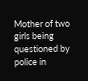Mother of two girls being questioned by police in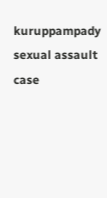kuruppampady sexual assault case